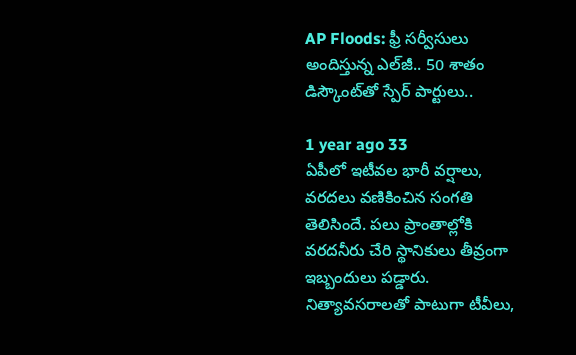AP Floods: ఫ్రీ సర్వీసులు అందిస్తున్న ఎల్‌జీ.. 50 శాతం డిస్కౌంట్‌తో స్పేర్ పార్టులు..

1 year ago 33
ఏపీలో ఇటీవల భారీ వర్షాలు, వరదలు వణికించిన సంగతి తెలిసిందే. పలు ప్రాంతాల్లోకి వరదనీరు చేరి స్థానికులు తీవ్రంగా ఇబ్బందులు పడ్డారు. నిత్యావసరాలతో పాటుగా టీవీలు,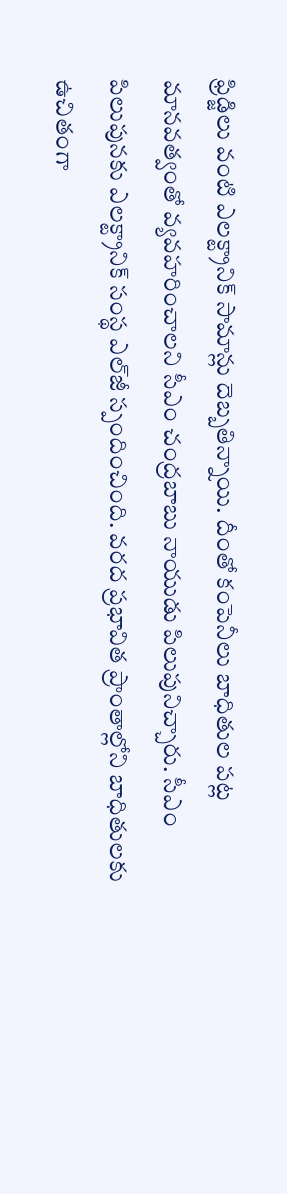ఫ్రిడ్జిలు వంటి ఎలక్ట్రానిక్ సామాన్లు దెబ్బతిన్నాయి. దీంతో కంపెనీలు బాధితుల పట్ల మానవత్వంతో వ్యవహరించాలని సీఎం చంద్రబాబు నాయుడు పిలుపునిచ్చారు. సీఎం పిలుపునకు ఎలక్ట్రానిక్ సంస్థ ఎల్‌జీ స్పందించింది. వరద ప్రభావిత ప్రాంతాల్లోని బాధితులకు ఉచితంగా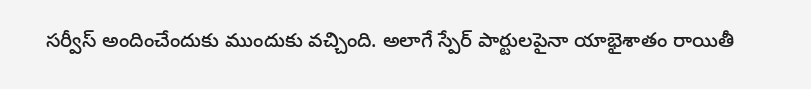సర్వీస్ అందించేందుకు ముందుకు వచ్చింది. అలాగే స్పేర్ పార్టులపైనా యాభైశాతం రాయితీ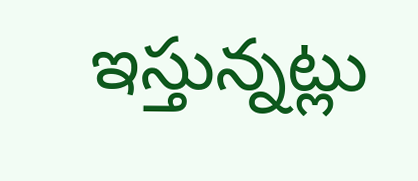ఇస్తున్నట్లు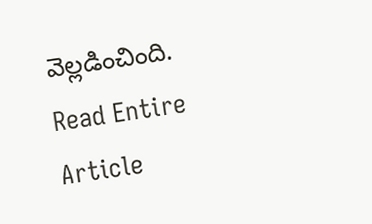వెల్లడించింది.
Read Entire Article